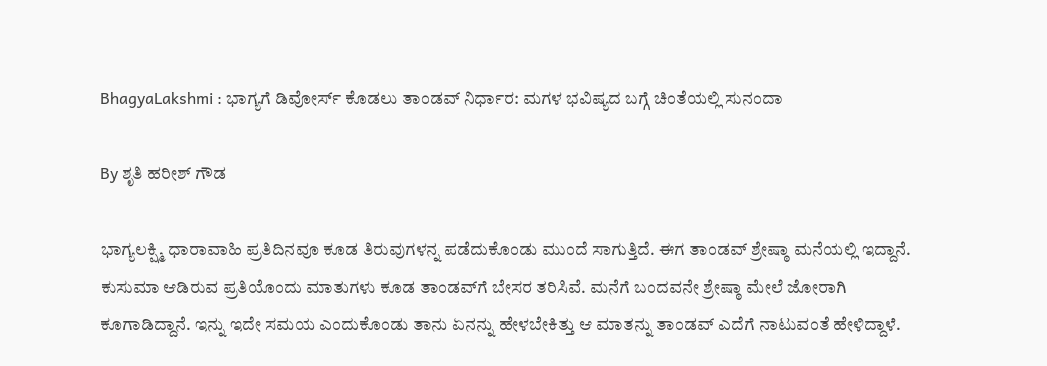BhagyaLakshmi : ಭಾಗ್ಯಗೆ ಡಿವೋರ್ಸ್ ಕೊಡಲು ತಾಂಡವ್ ನಿರ್ಧಾರ: ಮಗಳ ಭವಿಷ್ಯದ ಬಗ್ಗೆ ಚಿಂತೆಯಲ್ಲಿ ಸುನಂದಾ

By ಶೃತಿ ಹರೀಶ್ ಗೌಡ

ಭಾಗ್ಯಲಕ್ಷ್ಮಿ ಧಾರಾವಾಹಿ ಪ್ರತಿದಿನವೂ ಕೂಡ ತಿರುವುಗಳನ್ನ ಪಡೆದುಕೊಂಡು ಮುಂದೆ ಸಾಗುತ್ತಿದೆ. ಈಗ ತಾಂಡವ್ ಶ್ರೇಷ್ಠಾ ಮನೆಯಲ್ಲಿ ಇದ್ದಾನೆ. ಕುಸುಮಾ ಆಡಿರುವ ಪ್ರತಿಯೊಂದು ಮಾತುಗಳು ಕೂಡ ತಾಂಡವ್‌ಗೆ ಬೇಸರ ತರಿಸಿವೆ. ಮನೆಗೆ ಬಂದವನೇ ಶ್ರೇಷ್ಠಾ ಮೇಲೆ ಜೋರಾಗಿ ಕೂಗಾಡಿದ್ದಾನೆ. ಇನ್ನು ಇದೇ ಸಮಯ ಎಂದುಕೊಂಡು ತಾನು ಏನನ್ನು ಹೇಳಬೇಕಿತ್ತು ಆ ಮಾತನ್ನು ತಾಂಡವ್ ಎದೆಗೆ ನಾಟುವಂತೆ ಹೇಳಿದ್ದಾಳೆ.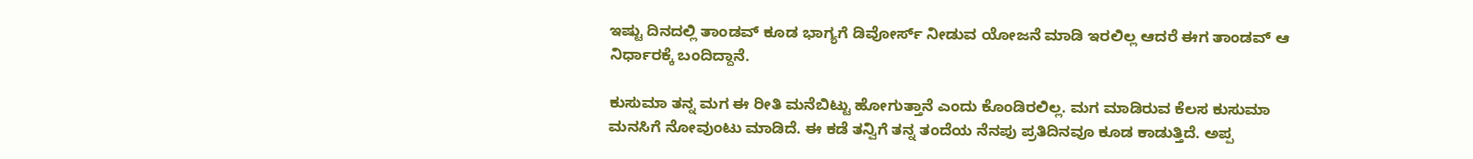ಇಷ್ಟು ದಿನದಲ್ಲಿ ತಾಂಡವ್ ಕೂಡ ಭಾಗ್ಯಗೆ ಡಿವೋರ್ಸ್ ನೀಡುವ ಯೋಜನೆ ಮಾಡಿ ಇರಲಿಲ್ಲ ಆದರೆ ಈಗ ತಾಂಡವ್ ಆ ನಿರ್ಧಾರಕ್ಕೆ ಬಂದಿದ್ದಾನೆ.

ಕುಸುಮಾ ತನ್ನ ಮಗ ಈ ರೀತಿ ಮನೆಬಿಟ್ಟು ಹೋಗುತ್ತಾನೆ ಎಂದು ಕೊಂಡಿರಲಿಲ್ಲ. ಮಗ ಮಾಡಿರುವ ಕೆಲಸ ಕುಸುಮಾ ಮನಸಿಗೆ ನೋವುಂಟು ಮಾಡಿದೆ. ಈ ಕಡೆ ತನ್ವಿಗೆ ತನ್ನ ತಂದೆಯ ನೆನಪು ಪ್ರತಿದಿನವೂ ಕೂಡ ಕಾಡುತ್ತಿದೆ. ಅಪ್ಪ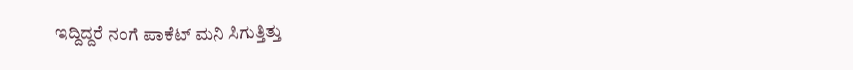ಇದ್ದಿದ್ದರೆ ನಂಗೆ ಪಾಕೆಟ್ ಮನಿ ಸಿಗುತ್ತಿತ್ತು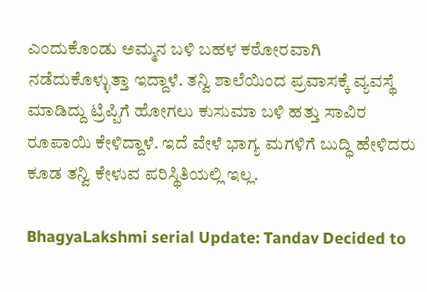ಎಂದುಕೊಂಡು ಅಮ್ಮನ ಬಳಿ ಬಹಳ ಕಠೋರವಾಗಿ ನಡೆದುಕೊಳ್ಳುತ್ತಾ ಇದ್ದಾಳೆ. ತನ್ವಿ ಶಾಲೆಯಿಂದ ಪ್ರವಾಸಕ್ಕೆ ವ್ಯವಸ್ಥೆ ಮಾಡಿದ್ದು ಟ್ರಿಪ್ಪಿಗೆ ಹೋಗಲು ಕುಸುಮಾ ಬಳಿ ಹತ್ತು ಸಾವಿರ ರೂಪಾಯಿ ಕೇಳಿದ್ದಾಳೆ. ಇದೆ ವೇಳೆ ಭಾಗ್ಯ ಮಗಳಿಗೆ ಬುದ್ಧಿ ಹೇಳಿದರು ಕೂಡ ತನ್ವಿ ಕೇಳುವ ಪರಿಸ್ಥಿತಿಯಲ್ಲಿ ಇಲ್ಲ.

BhagyaLakshmi serial Update: Tandav Decided to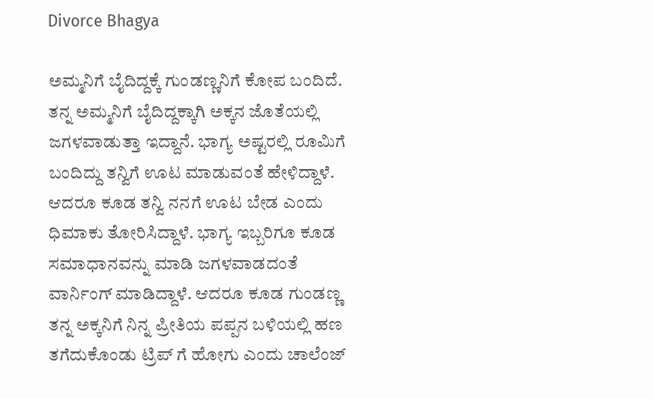Divorce Bhagya

ಅಮ್ಮನಿಗೆ ಬೈದಿದ್ದಕ್ಕೆ ಗುಂಡಣ್ಣನಿಗೆ ಕೋಪ ಬಂದಿದೆ. ತನ್ನ ಅಮ್ಮನಿಗೆ ಬೈದಿದ್ದಕ್ಕಾಗಿ ಅಕ್ಕನ ಜೊತೆಯಲ್ಲಿ ಜಗಳವಾಡುತ್ತಾ ಇದ್ದಾನೆ. ಭಾಗ್ಯ ಅಷ್ಟರಲ್ಲಿ ರೂಮಿಗೆ ಬಂದಿದ್ದು ತನ್ವಿಗೆ ಊಟ ಮಾಡುವಂತೆ ಹೇಳಿದ್ದಾಳೆ. ಆದರೂ ಕೂಡ ತನ್ವಿ ನನಗೆ ಊಟ ಬೇಡ ಎಂದು ಧಿಮಾಕು ತೋರಿಸಿದ್ದಾಳೆ. ಭಾಗ್ಯ ಇಬ್ಬರಿಗೂ ಕೂಡ ಸಮಾಧಾನವನ್ನು ಮಾಡಿ ಜಗಳವಾಡದಂತೆ ವಾರ್ನಿಂಗ್ ಮಾಡಿದ್ದಾಳೆ. ಆದರೂ ಕೂಡ ಗುಂಡಣ್ಣ ತನ್ನ ಅಕ್ಕನಿಗೆ ನಿನ್ನ ಪ್ರೀತಿಯ ಪಪ್ಪನ ಬಳಿಯಲ್ಲಿ ಹಣ ತಗೆದುಕೊಂಡು ಟ್ರಿಪ್ ಗೆ ಹೋಗು ಎಂದು ಚಾಲೆಂಜ್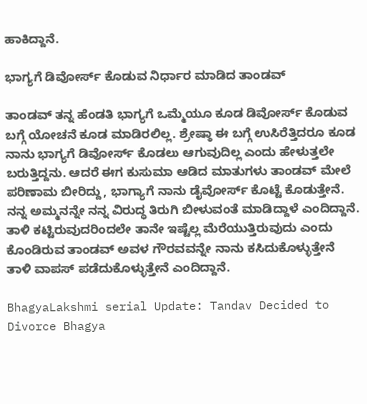ಹಾಕಿದ್ದಾನೆ.

ಭಾಗ್ಯಗೆ ಡಿವೋರ್ಸ್ ಕೊಡುವ ನಿರ್ಧಾರ ಮಾಡಿದ ತಾಂಡವ್

ತಾಂಡವ್ ತನ್ನ ಹೆಂಡತಿ ಭಾಗ್ಯಗೆ ಒಮ್ಮೆಯೂ ಕೂಡ ಡಿವೋರ್ಸ್ ಕೊಡುವ ಬಗ್ಗೆ ಯೋಚನೆ ಕೂಡ ಮಾಡಿರಲಿಲ್ಲ. ಶ್ರೇಷ್ಠಾ ಈ ಬಗ್ಗೆ ಉಸಿರೆತ್ತಿದರೂ ಕೂಡ ನಾನು ಭಾಗ್ಯಗೆ ಡಿವೋರ್ಸ್ ಕೊಡಲು ಆಗುವುದಿಲ್ಲ ಎಂದು ಹೇಳುತ್ತಲೇ ಬರುತ್ತಿದ್ದನು. ಆದರೆ ಈಗ ಕುಸುಮಾ ಆಡಿದ ಮಾತುಗಳು ತಾಂಡವ್ ಮೇಲೆ ಪರಿಣಾಮ ಬೀರಿದ್ದು, ಭಾಗ್ಯಾಗೆ ನಾನು ಡೈವೋರ್ಸ್ ಕೊಟ್ಟೆ ಕೊಡುತ್ತೇನೆ. ನನ್ನ ಅಮ್ಮನನ್ನೇ ನನ್ನ ವಿರುದ್ಧ ತಿರುಗಿ ಬೀಳುವಂತೆ ಮಾಡಿದ್ದಾಳೆ ಎಂದಿದ್ದಾನೆ. ತಾಳಿ ಕಟ್ಟಿರುವುದರಿಂದಲೇ ತಾನೇ ಇಷ್ಟೆಲ್ಲ ಮೆರೆಯುತ್ತಿರುವುದು ಎಂದು ಕೊಂಡಿರುವ ತಾಂಡವ್ ಅವಳ ಗೌರವವನ್ನೇ ನಾನು ಕಸಿದುಕೊಳ್ಳುತ್ತೇನೆ ತಾಳಿ ವಾಪಸ್ ಪಡೆದುಕೊಳ್ಳುತ್ತೇನೆ ಎಂದಿದ್ದಾನೆ.

BhagyaLakshmi serial Update: Tandav Decided to Divorce Bhagya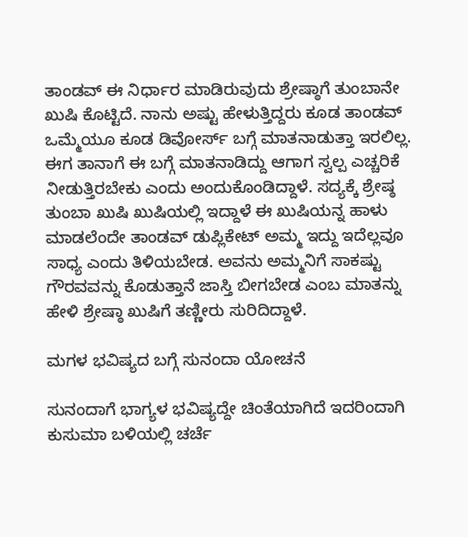ತಾಂಡವ್ ಈ ನಿರ್ಧಾರ ಮಾಡಿರುವುದು ಶ್ರೇಷ್ಠಾಗೆ ತುಂಬಾನೇ ಖುಷಿ ಕೊಟ್ಟಿದೆ. ನಾನು ಅಷ್ಟು ಹೇಳುತ್ತಿದ್ದರು ಕೂಡ ತಾಂಡವ್ ಒಮ್ಮೆಯೂ ಕೂಡ ಡಿವೋರ್ಸ್ ಬಗ್ಗೆ ಮಾತನಾಡುತ್ತಾ ಇರಲಿಲ್ಲ. ಈಗ ತಾನಾಗೆ ಈ ಬಗ್ಗೆ ಮಾತನಾಡಿದ್ದು ಆಗಾಗ ಸ್ವಲ್ಪ ಎಚ್ಚರಿಕೆ ನೀಡುತ್ತಿರಬೇಕು ಎಂದು ಅಂದುಕೊಂಡಿದ್ದಾಳೆ. ಸದ್ಯಕ್ಕೆ ಶ್ರೇಷ್ಠ ತುಂಬಾ ಖುಷಿ ಖುಷಿಯಲ್ಲಿ ಇದ್ದಾಳೆ ಈ ಖುಷಿಯನ್ನ ಹಾಳು ಮಾಡಲೆಂದೇ ತಾಂಡವ್ ಡುಪ್ಲಿಕೇಟ್ ಅಮ್ಮ ಇದ್ದು ಇದೆಲ್ಲವೂ ಸಾಧ್ಯ ಎಂದು ತಿಳಿಯಬೇಡ‌. ಅವನು ಅಮ್ಮನಿಗೆ ಸಾಕಷ್ಟು ಗೌರವವನ್ನು ಕೊಡುತ್ತಾನೆ ಜಾಸ್ತಿ ಬೀಗಬೇಡ ಎಂಬ ಮಾತನ್ನು ಹೇಳಿ ಶ್ರೇಷ್ಠಾ ಖುಷಿಗೆ ತಣ್ಣೀರು ಸುರಿದಿದ್ದಾಳೆ.

ಮಗಳ ಭವಿಷ್ಯದ ಬಗ್ಗೆ ಸುನಂದಾ ಯೋಚನೆ

ಸುನಂದಾಗೆ ಭಾಗ್ಯಳ ಭವಿಷ್ಯದ್ದೇ ಚಿಂತೆಯಾಗಿದೆ ಇದರಿಂದಾಗಿ ಕುಸುಮಾ ಬಳಿಯಲ್ಲಿ ಚರ್ಚೆ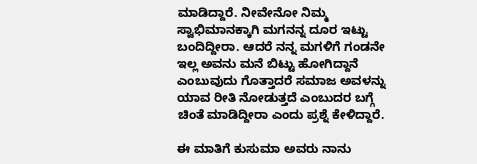ಮಾಡಿದ್ದಾರೆ. ನೀವೇನೋ ನಿಮ್ಮ ಸ್ವಾಭಿಮಾನಕ್ಕಾಗಿ ಮಗನನ್ನ ದೂರ ಇಟ್ಟು ಬಂದಿದ್ದೀರಾ. ಆದರೆ ನನ್ನ ಮಗಳಿಗೆ ಗಂಡನೇ ಇಲ್ಲ ಅವನು ಮನೆ ಬಿಟ್ಟು ಹೋಗಿದ್ದಾನೆ ಎಂಬುವುದು ಗೊತ್ತಾದರೆ ಸಮಾಜ ಅವಳನ್ನು ಯಾವ ರೀತಿ ನೋಡುತ್ತದೆ ಎಂಬುದರ ಬಗ್ಗೆ ಚಿಂತೆ ಮಾಡಿದ್ದೀರಾ ಎಂದು ಪ್ರಶ್ನೆ ಕೇಳಿದ್ದಾರೆ.

ಈ ಮಾತಿಗೆ ಕುಸುಮಾ ಅವರು ನಾನು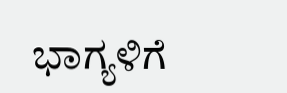ಭಾಗ್ಯಳಿಗೆ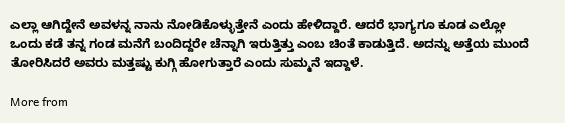ಎಲ್ಲಾ ಆಗಿದ್ದೇನೆ ಅವಳನ್ನ ನಾನು ನೋಡಿಕೊಳ್ಳುತ್ತೇನೆ ಎಂದು ಹೇಳಿದ್ದಾರೆ. ಆದರೆ ಭಾಗ್ಯಗೂ ಕೂಡ ಎಲ್ಲೋ ಒಂದು ಕಡೆ ತನ್ನ ಗಂಡ ಮನೆಗೆ ಬಂದಿದ್ದರೇ ಚೆನ್ನಾಗಿ ಇರುತ್ತಿತ್ತು ಎಂಬ ಚಿಂತೆ ಕಾಡುತ್ತಿದೆ. ಅದನ್ನು ಅತ್ತೆಯ ಮುಂದೆ ತೋರಿಸಿದರೆ ಅವರು ಮತ್ತಷ್ಟು ಕುಗ್ಗಿ ಹೋಗುತ್ತಾರೆ ಎಂದು ಸುಮ್ಮನೆ ಇದ್ದಾಳೆ.

More from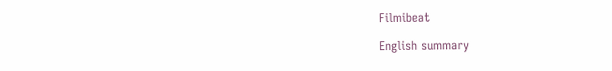Filmibeat

English summary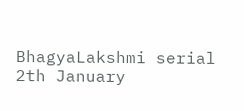BhagyaLakshmi serial 2th January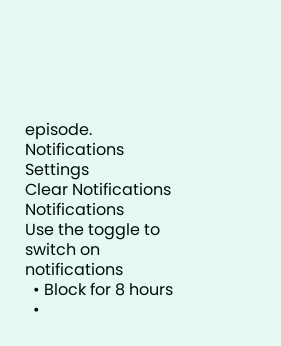episode.
Notifications
Settings
Clear Notifications
Notifications
Use the toggle to switch on notifications
  • Block for 8 hours
  •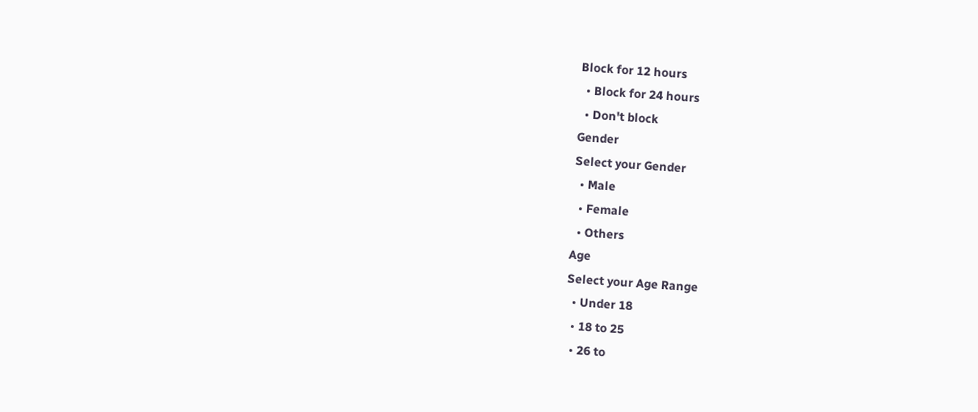Block for 12 hours
  • Block for 24 hours
  • Don't block
Gender
Select your Gender
  • Male
  • Female
  • Others
Age
Select your Age Range
  • Under 18
  • 18 to 25
  • 26 to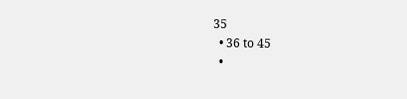35
  • 36 to 45
  •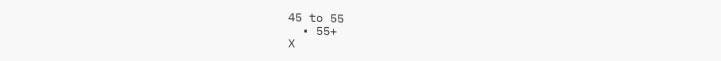45 to 55
  • 55+
X